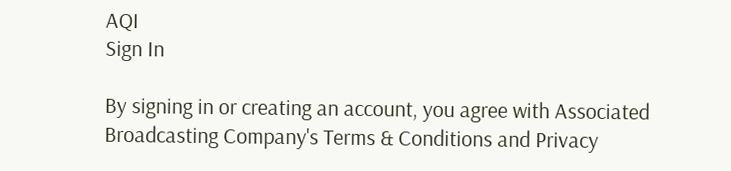AQI
Sign In

By signing in or creating an account, you agree with Associated Broadcasting Company's Terms & Conditions and Privacy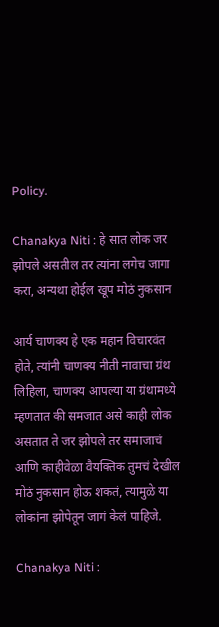Policy.

Chanakya Niti : हे सात लोक जर झोपले असतील तर त्यांना लगेच जागा करा, अन्यथा होईल खूप मोठं नुकसान

आर्य चाणक्य हे एक महान विचारवंत होते, त्यांनी चाणक्य नीती नावाचा ग्रंथ लिहिला, चाणक्य आपल्या या ग्रंथामध्ये म्हणतात की समजात असे काही लोक असतात ते जर झोपले तर समाजाचं आणि काहीवेळा वैयक्तिक तुमचं देखील मोठं नुकसान होऊ शकतं, त्यामुळे या लोकांना झोपेतून जागं केलं पाहिजे.

Chanakya Niti :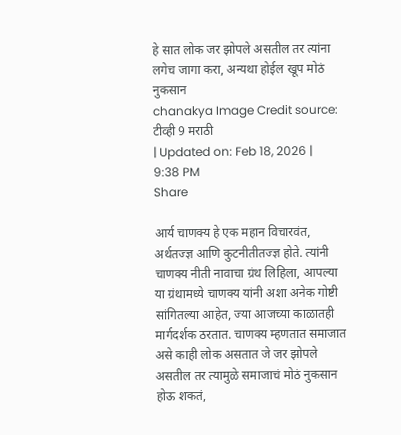हे सात लोक जर झोपले असतील तर त्यांना लगेच जागा करा, अन्यथा होईल खूप मोठं नुकसान
chanakya Image Credit source: टीव्ही 9 मराठी
| Updated on: Feb 18, 2026 | 9:38 PM
Share

आर्य चाणक्य हे एक महान विचारवंत, अर्थतज्ज्ञ आणि कुटनीतीतज्ज्ञ होते. त्यांनी चाणक्य नीती नावाचा ग्रंथ लिहिला, आपल्या या ग्रंथामध्ये चाणक्य यांनी अशा अनेक गोष्टी सांगितल्या आहेत, ज्या आजच्या काळातही मार्गदर्शक ठरतात. चाणक्य म्हणतात समाजात असे काही लोक असतात जे जर झोपले असतील तर त्यामुळे समाजाचं मोठं नुकसान होऊ शकतं,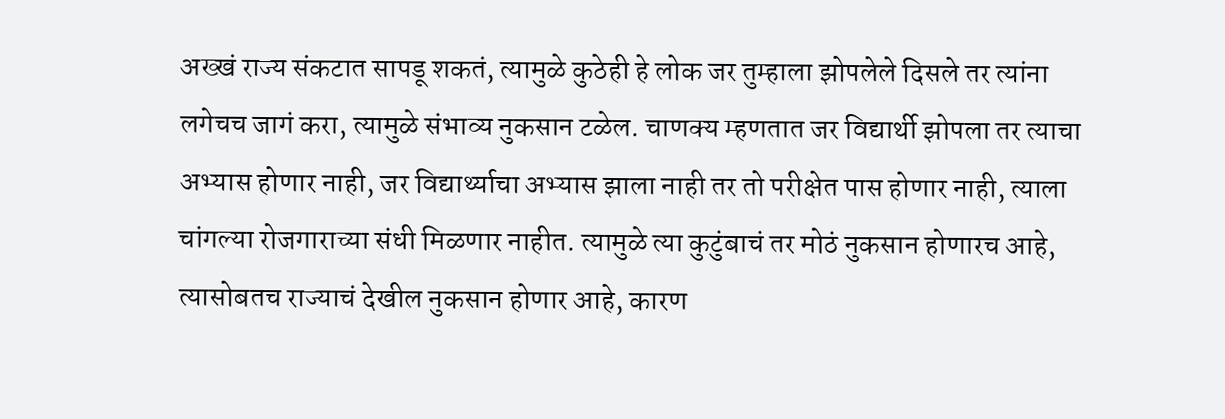अख्खं राज्य संकटात सापडू शकतं, त्यामुळे कुठेही हे लोक जर तुम्हाला झोपलेले दिसले तर त्यांना लगेचच जागं करा, त्यामुळे संभाव्य नुकसान टळेल. चाणक्य म्हणतात जर विद्यार्थी झोपला तर त्याचा अभ्यास होणार नाही, जर विद्यार्थ्याचा अभ्यास झाला नाही तर तो परीक्षेत पास होणार नाही, त्याला चांगल्या रोजगाराच्या संधी मिळणार नाहीत. त्यामुळे त्या कुटुंबाचं तर मोठं नुकसान होणारच आहे, त्यासोबतच राज्याचं देखील नुकसान होणार आहे, कारण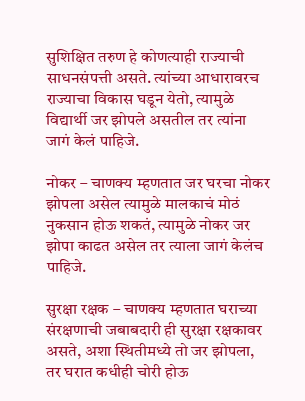सुशिक्षित तरुण हे कोणत्याही राज्याची साधनसंपत्ती असते. त्यांच्या आधारावरच राज्याचा विकास घडून येतो, त्यामुळे विद्यार्थी जर झोपले असतील तर त्यांना जागं केलं पाहिजे.

नोकर – चाणक्य म्हणतात जर घरचा नोकर झोपला असेल त्यामुळे मालकाचं मोठं नुकसान होऊ शकतं, त्यामुळे नोकर जर झोपा काढत असेल तर त्याला जागं केलंच पाहिजे.

सुरक्षा रक्षक – चाणक्य म्हणतात घराच्या संरक्षणाची जबाबदारी ही सुरक्षा रक्षकावर असते, अशा स्थितीमध्ये तो जर झोपला, तर घरात कधीही चोरी होऊ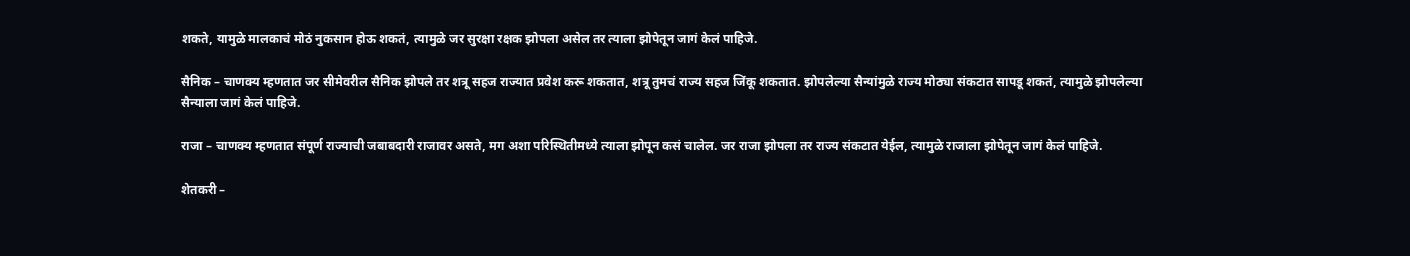शकते, यामुळे मालकाचं मोठं नुकसान होऊ शकतं, त्यामुळे जर सुरक्षा रक्षक झोपला असेल तर त्याला झोपेतून जागं केलं पाहिजे.

सैनिक – चाणक्य म्हणतात जर सीमेवरील सैनिक झोपले तर शत्रू सहज राज्यात प्रवेश करू शकतात, शत्रू तुमचं राज्य सहज जिंकू शकतात. झोपलेल्या सैन्यांमुळे राज्य मोठ्या संकटात सापडू शकतं, त्यामुळे झोपलेल्या सैन्याला जागं केलं पाहिजे.

राजा – चाणक्य म्हणतात संपूर्ण राज्याची जबाबदारी राजावर असते, मग अशा परिस्थितीमध्ये त्याला झोपून कसं चालेल. जर राजा झोपला तर राज्य संकटात येईल, त्यामुळे राजाला झोपेतून जागं केलं पाहिजे.

शेतकरी –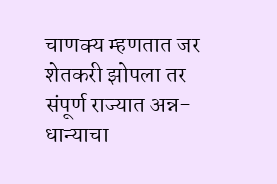चाणक्य म्हणतात जर शेतकरी झोपला तर संपूर्ण राज्यात अन्न-धान्याचा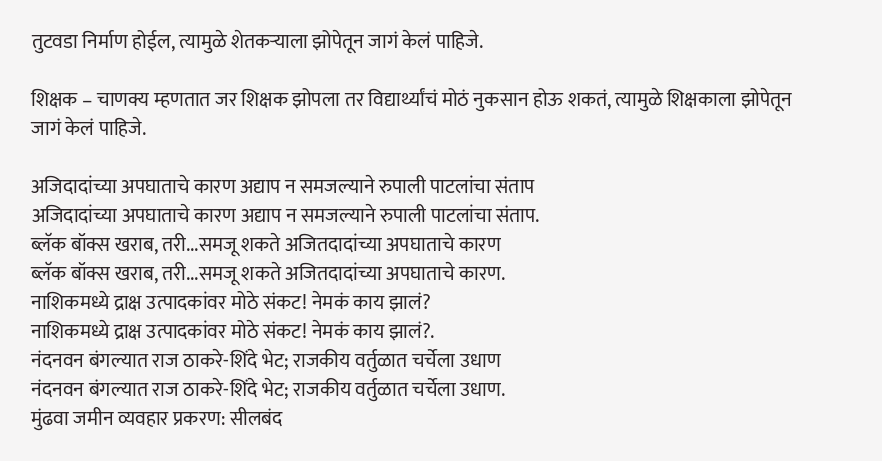तुटवडा निर्माण होईल, त्यामुळे शेतकऱ्याला झोपेतून जागं केलं पाहिजे.

शिक्षक – चाणक्य म्हणतात जर शिक्षक झोपला तर विद्यार्थ्यांचं मोठं नुकसान होऊ शकतं, त्यामुळे शिक्षकाला झोपेतून जागं केलं पाहिजे.

अजिदादांच्या अपघाताचे कारण अद्याप न समजल्याने रुपाली पाटलांचा संताप
अजिदादांच्या अपघाताचे कारण अद्याप न समजल्याने रुपाली पाटलांचा संताप.
ब्लॅक बॉक्स खराब, तरी...समजू शकते अजितदादांच्या अपघाताचे कारण
ब्लॅक बॉक्स खराब, तरी...समजू शकते अजितदादांच्या अपघाताचे कारण.
नाशिकमध्ये द्राक्ष उत्पादकांवर मोठे संकट! नेमकं काय झालं?
नाशिकमध्ये द्राक्ष उत्पादकांवर मोठे संकट! नेमकं काय झालं?.
नंदनवन बंगल्यात राज ठाकरे-शिंदे भेट; राजकीय वर्तुळात चर्चेला उधाण
नंदनवन बंगल्यात राज ठाकरे-शिंदे भेट; राजकीय वर्तुळात चर्चेला उधाण.
मुंढवा जमीन व्यवहार प्रकरण: सीलबंद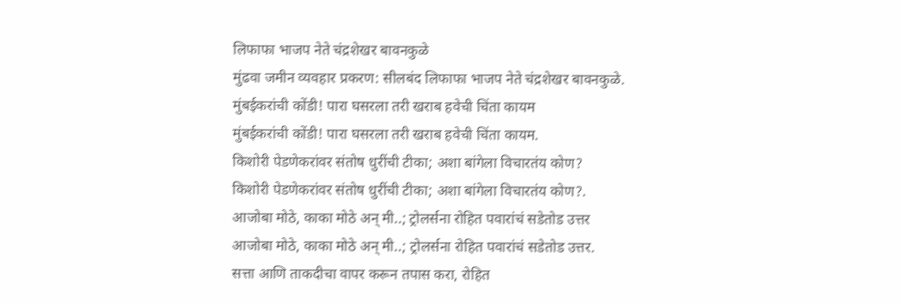लिफाफा भाजप नेते चंद्रशेखर बावनकुळे
मुंढवा जमीन व्यवहार प्रकरण: सीलबंद लिफाफा भाजप नेते चंद्रशेखर बावनकुळे.
मुंबईकरांची कोंडी! पारा घसरला तरी खराब हवेची चिंता कायम
मुंबईकरांची कोंडी! पारा घसरला तरी खराब हवेची चिंता कायम.
किशोरी पेडणेकरांवर संतोष धुरींची टीका; अशा बांगेला विचारतंय कोण?
किशोरी पेडणेकरांवर संतोष धुरींची टीका; अशा बांगेला विचारतंय कोण?.
आजोबा मोठे, काका मोठे अन् मी..; ट्रोलर्सना रोहित पवारांचं सडेतोड उत्तर
आजोबा मोठे, काका मोठे अन् मी..; ट्रोलर्सना रोहित पवारांचं सडेतोड उत्तर.
सत्ता आणि ताकदीचा वापर करून तपास करा, रोहित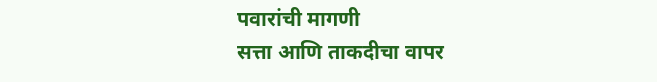पवारांची मागणी
सत्ता आणि ताकदीचा वापर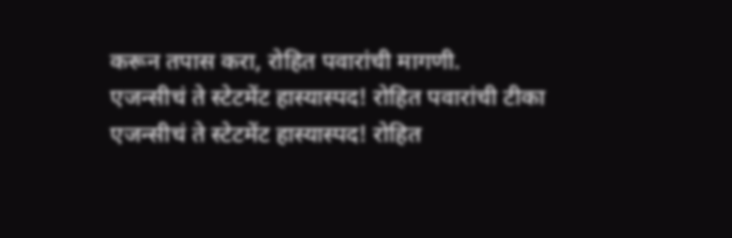करून तपास करा, रोहित पवारांची मागणी.
एजन्सीचं ते स्टेटमेंट हास्यास्पद! रोहित पवारांची टीका
एजन्सीचं ते स्टेटमेंट हास्यास्पद! रोहित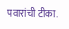पवारांची टीका.